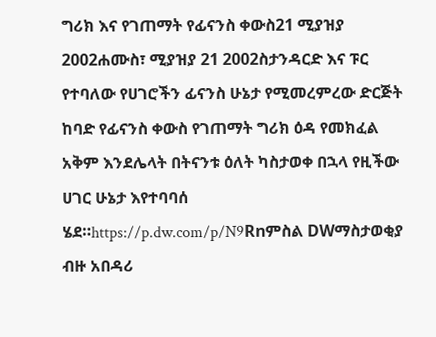ግሪክ እና የገጠማት የፊናንስ ቀውስ21 ሚያዝያ 2002ሐሙስ፣ ሚያዝያ 21 2002ስታንዳርድ እና ፑር የተባለው የሀገሮችን ፊናንስ ሁኔታ የሚመረምረው ድርጅት ከባድ የፊናንስ ቀውስ የገጠማት ግሪክ ዕዳ የመክፈል አቅም እንደሌላት በትናንቱ ዕለት ካስታወቀ በኋላ የዚችው ሀገር ሁኔታ እየተባባሰ ሄደ።https://p.dw.com/p/N9Rnምስል DWማስታወቂያ ብዙ አበዳሪ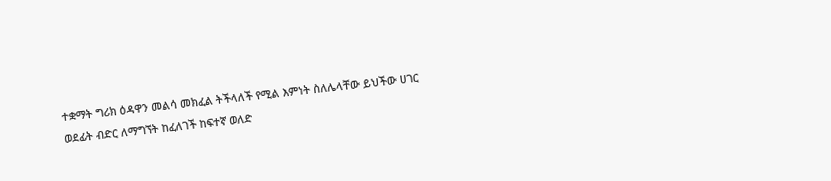ተቋማት ግሪክ ዕዳዋን መልሳ መክፈል ትችላለች የሚል እምነት ስለሌላቸው ይህችው ሀገር ወደፊት ብድር ለማግኘት ከፈለገች ከፍተኛ ወለድ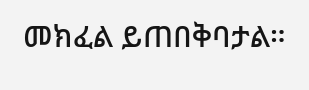መክፈል ይጠበቅባታል።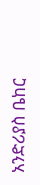አንድሪያስ ቤከር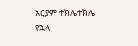አርያም ተክሌተክሌ የኋላ